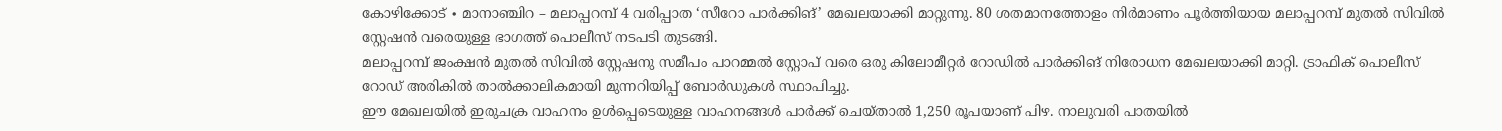കോഴിക്കോട് ∙ മാനാഞ്ചിറ – മലാപ്പറമ്പ് 4 വരിപ്പാത ‘സീറോ പാർക്കിങ്’ മേഖലയാക്കി മാറ്റുന്നു. 80 ശതമാനത്തോളം നിർമാണം പൂർത്തിയായ മലാപ്പറമ്പ് മുതൽ സിവിൽ സ്റ്റേഷൻ വരെയുള്ള ഭാഗത്ത് പൊലീസ് നടപടി തുടങ്ങി.
മലാപ്പറമ്പ് ജംക്ഷൻ മുതൽ സിവിൽ സ്റ്റേഷനു സമീപം പാറമ്മൽ സ്റ്റോപ് വരെ ഒരു കിലോമീറ്റർ റോഡിൽ പാർക്കിങ് നിരോധന മേഖലയാക്കി മാറ്റി. ട്രാഫിക് പൊലീസ് റോഡ് അരികിൽ താൽക്കാലികമായി മുന്നറിയിപ്പ് ബോർഡുകൾ സ്ഥാപിച്ചു.
ഈ മേഖലയിൽ ഇരുചക്ര വാഹനം ഉൾപ്പെടെയുള്ള വാഹനങ്ങൾ പാർക്ക് ചെയ്താൽ 1,250 രൂപയാണ് പിഴ. നാലുവരി പാതയിൽ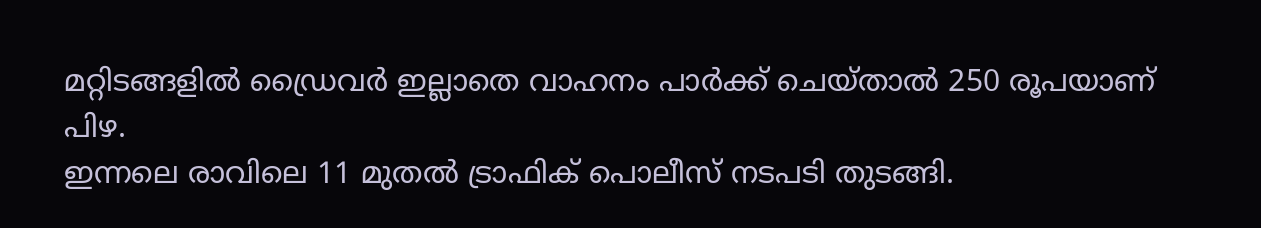മറ്റിടങ്ങളിൽ ഡ്രൈവർ ഇല്ലാതെ വാഹനം പാർക്ക് ചെയ്താൽ 250 രൂപയാണ് പിഴ.
ഇന്നലെ രാവിലെ 11 മുതൽ ട്രാഫിക് പൊലീസ് നടപടി തുടങ്ങി.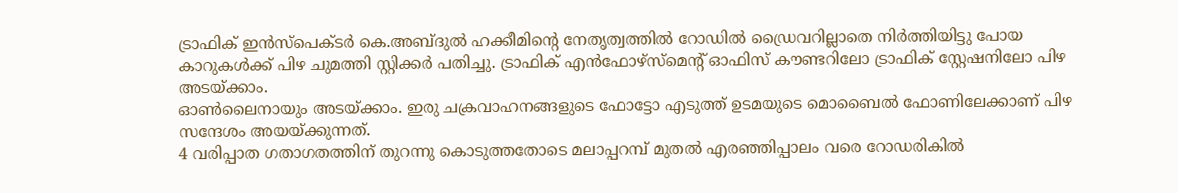ട്രാഫിക് ഇൻസ്പെക്ടർ കെ.അബ്ദുൽ ഹക്കീമിന്റെ നേതൃത്വത്തിൽ റോഡിൽ ഡ്രൈവറില്ലാതെ നിർത്തിയിട്ടു പോയ കാറുകൾക്ക് പിഴ ചുമത്തി സ്റ്റിക്കർ പതിച്ചു. ട്രാഫിക് എൻഫോഴ്സ്മെന്റ് ഓഫിസ് കൗണ്ടറിലോ ട്രാഫിക് സ്റ്റേഷനിലോ പിഴ അടയ്ക്കാം.
ഓൺലൈനായും അടയ്ക്കാം. ഇരു ചക്രവാഹനങ്ങളുടെ ഫോട്ടോ എടുത്ത് ഉടമയുടെ മൊബൈൽ ഫോണിലേക്കാണ് പിഴ സന്ദേശം അയയ്ക്കുന്നത്.
4 വരിപ്പാത ഗതാഗതത്തിന് തുറന്നു കൊടുത്തതോടെ മലാപ്പറമ്പ് മുതൽ എരഞ്ഞിപ്പാലം വരെ റോഡരികിൽ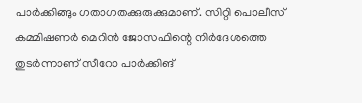പാർക്കിങ്ങും ഗതാഗതക്കുരുക്കുമാണ്. സിറ്റി പൊലീസ് കമ്മിഷണർ മെറിൻ ജോസഫിന്റെ നിർദേശത്തെ തുടർന്നാണ് സീറോ പാർക്കിങ്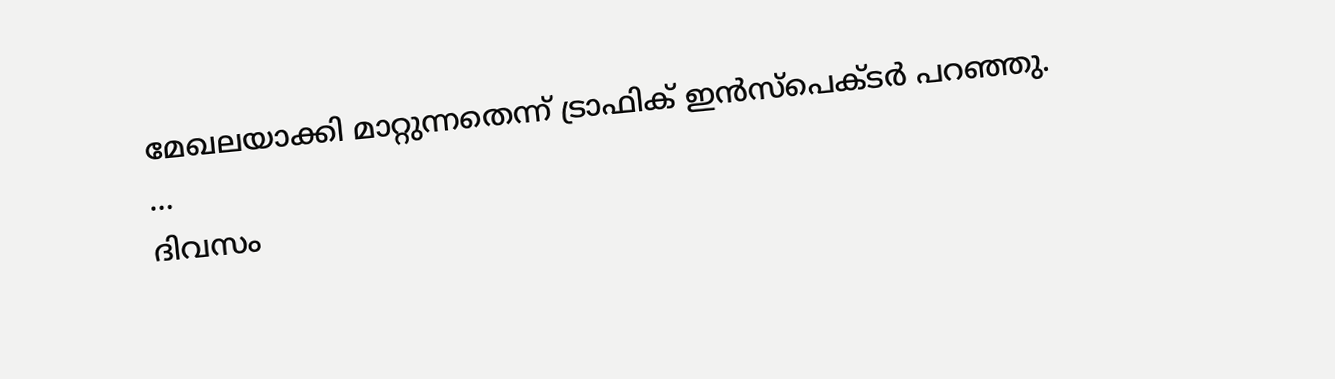മേഖലയാക്കി മാറ്റുന്നതെന്ന് ട്രാഫിക് ഇൻസ്പെക്ടർ പറഞ്ഞു.
…
ദിവസം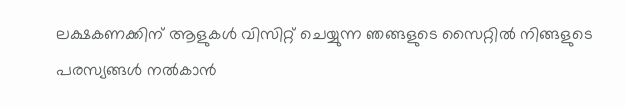ലക്ഷകണക്കിന് ആളുകൾ വിസിറ്റ് ചെയ്യുന്ന ഞങ്ങളുടെ സൈറ്റിൽ നിങ്ങളുടെ പരസ്യങ്ങൾ നൽകാൻ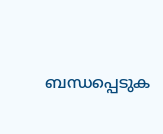ബന്ധപ്പെടുക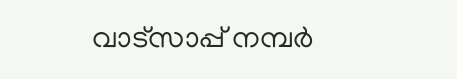വാട്സാപ്പ് നമ്പർ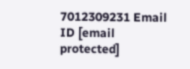7012309231 Email ID [email protected]